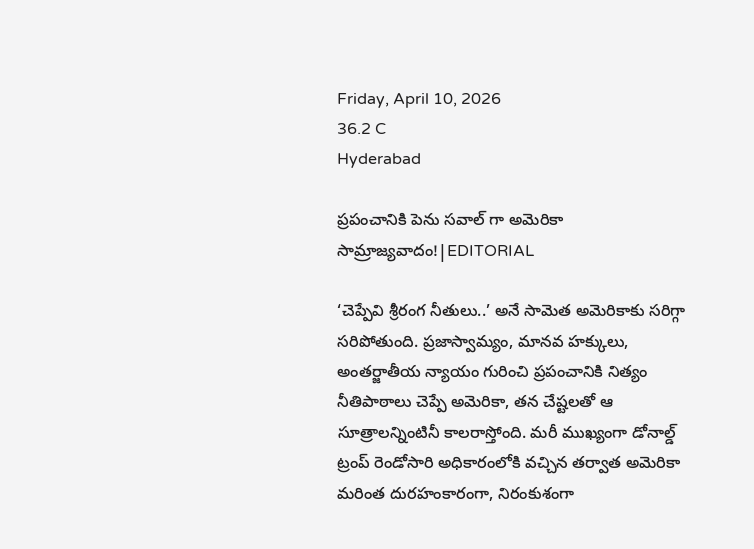Friday, April 10, 2026
36.2 C
Hyderabad

ప్రపంచానికి పెను సవాల్ గా అమెరికా సామ్రాజ్యవాదం!|EDITORIAL

‘చెప్పేవి శ్రీరంగ నీతులు..’ అనే సామెత అమెరికాకు సరిగ్గా సరిపోతుంది. ప్రజాస్వామ్యం, మానవ హక్కులు, అంతర్జాతీయ న్యాయం గురించి ప్రపంచానికి నిత్యం నీతిపాఠాలు చెప్పే అమెరికా, తన చేష్టలతో ఆ సూత్రాలన్నింటినీ కాలరాస్తోంది. మరీ ముఖ్యంగా డోనాల్డ్‌ ట్రంప్‌ రెండోసారి అధికారంలోకి వచ్చిన తర్వాత అమెరికా మరింత దురహంకారంగా, నిరంకుశంగా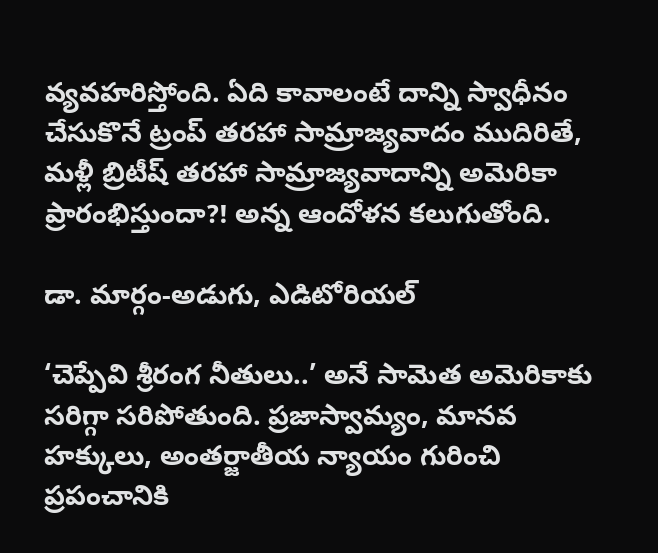వ్యవహరిస్తోంది. ఏది కావాలంటే దాన్ని స్వాధీనం చేసుకొనే ట్రంప్‌ తరహా సామ్రాజ్యవాదం ముదిరితే, మళ్లీ బ్రిటీష్‌ తరహా సామ్రాజ్యవాదాన్ని అమెరికా ప్రారంభిస్తుందా?! అన్న ఆందోళన కలుగుతోంది.

డా. మార్గం-అడుగు, ఎడిటోరియల్

‘చెప్పేవి శ్రీరంగ నీతులు..’ అనే సామెత అమెరికాకు సరిగ్గా సరిపోతుంది. ప్రజాస్వామ్యం, మానవ హక్కులు, అంతర్జాతీయ న్యాయం గురించి ప్రపంచానికి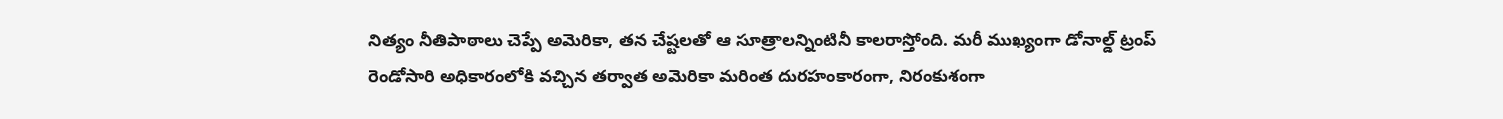నిత్యం నీతిపాఠాలు చెప్పే అమెరికా, తన చేష్టలతో ఆ సూత్రాలన్నింటినీ కాలరాస్తోంది. మరీ ముఖ్యంగా డోనాల్డ్‌ ట్రంప్‌ రెండోసారి అధికారంలోకి వచ్చిన తర్వాత అమెరికా మరింత దురహంకారంగా, నిరంకుశంగా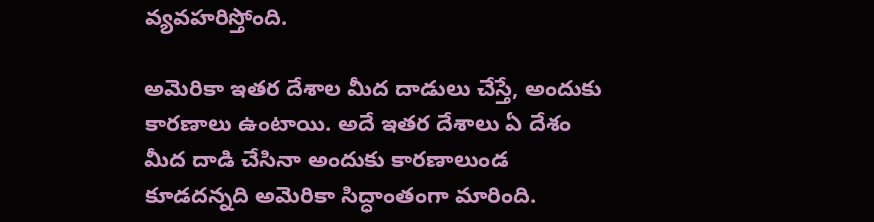వ్యవహరిస్తోంది.

అమెరికా ఇతర దేశాల మీద దాడులు చేస్తే, అందుకు కారణాలు ఉంటాయి. అదే ఇతర దేశాలు ఏ దేశం మీద దాడి చేసినా అందుకు కారణాలుండ కూడదన్నది అమెరికా సిద్ధాంతంగా మారింది.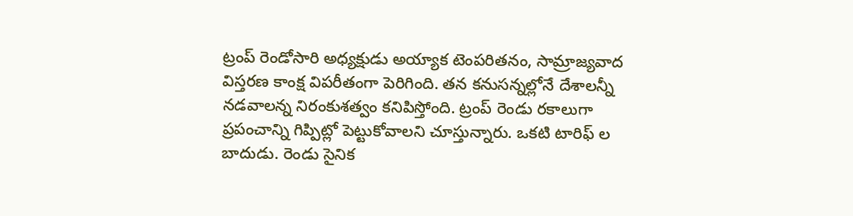ట్రంప్‌ రెండోసారి అధ్యక్షుడు అయ్యాక టెంపరితనం, సామ్రాజ్యవాద విస్తరణ కాంక్ష విపరీతంగా పెరిగింది. తన కనుసన్నల్లోనే దేశాలన్నీ నడవాలన్న నిరంకుశత్వం కనిపిస్తోంది. ట్రంప్ రెండు రకాలుగా ప్రపంచాన్ని గిప్పిట్లో పెట్టుకోవాలని చూస్తున్నారు. ఒకటి టారిఫ్ ల బాదుడు. రెండు సైనిక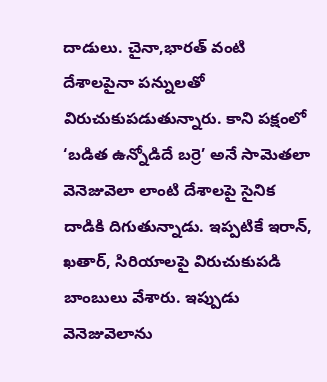దాడులు. చైనా,భారత్‌ వంటి దేశాలపైనా పన్నులతో విరుచుకుపడుతున్నారు. కాని పక్షంలో ‘బడిత ఉన్నోడిదే బర్రె’ అనే సామెతలా వెనెజువెలా లాంటి దేశాలపై సైనిక దాడికి దిగుతున్నాడు. ఇప్పటికే ఇరాన్‌, ఖతార్‌, సిరియాలపై విరుచుకుపడి బాంబులు వేశారు. ఇప్పుడు వెనెజువెలాను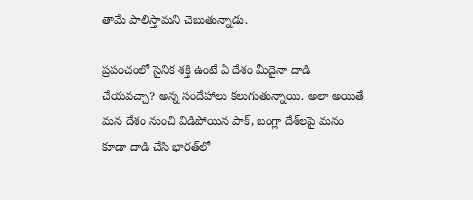తామే పాలిస్తామని చెబుతున్నాడు.

ప్రపంచంలో సైనిక శక్తి ఉంటే ఏ దేశం మీదైనా దాడి చేయవచ్చా? అన్న సందేహాలు కలుగుతున్నాయి. అలా అయితే మన దేశం నుంచి విడిపోయిన పాక్‌, బంగ్లా దేశ్‌లపై మనం కూడా దాడి చేసి భారత్‌లో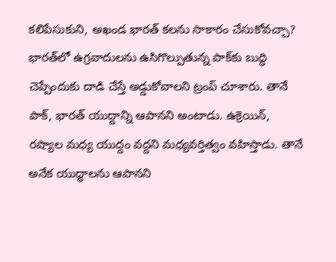కలిపేసుకుని, అఖండ భారత్‌ కలను సాకారం చేసుకోవచ్చా? భారత్‌లో ఉగ్రవాదులను ఉసిగొల్పుతున్న పాక్‌కు బుద్థి చెప్పేందుకు దాడి చేస్తే అడ్డుకోవాలని ట్రంప్‌ చూశారు. తానే పాక్‌, భారత్‌ యుద్దాన్ని ఆపానని అంటాడు. ఉక్రెయిన్‌, రష్యాల మధ్య యుద్దం వద్దని మధ్యవర్తిత్వం వహిస్తాడు. తానే అనేక యుద్ధాలను ఆపానని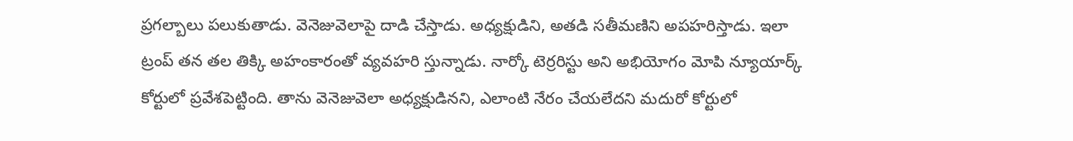ప్రగల్బాలు పలుకుతాడు. వెనెజువెలాపై దాడి చేస్తాడు. అధ్యక్షుడిని, అతడి సతీమణిని అపహరిస్తాడు. ఇలా ట్రంప్‌ తన తల తిక్కి అహంకారంతో వ్యవహరి స్తున్నాడు. నార్కో టెర్రరిస్టు అని అభియోగం మోపి న్యూయార్క్‌ కోర్టులో ప్రవేశపెట్టింది. తాను వెనెజువెలా అధ్యక్షుడినని, ఎలాంటి నేరం చేయలేదని మదురో కోర్టులో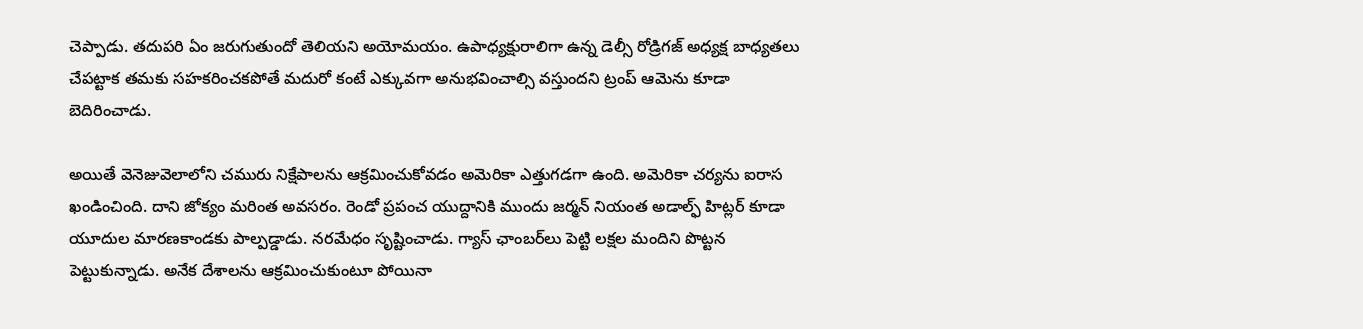చెప్పాడు. తదుపరి ఏం జరుగుతుందో తెలియని అయోమయం. ఉపాధ్యక్షురాలిగా ఉన్న డెల్సీ రోడ్రిగజ్‌ అధ్యక్ష బాధ్యతలు చేపట్టాక తమకు సహకరించకపోతే మదురో కంటే ఎక్కువగా అనుభవించాల్సి వస్తుందని ట్రంప్‌ ఆమెను కూడా బెదిరించాడు.

అయితే వెనెజువెలాలోని చమురు నిక్షేపాలను ఆక్రమించుకోవడం అమెరికా ఎత్తుగడగా ఉంది. అమెరికా చర్యను ఐరాస ఖండించింది. దాని జోక్యం మరింత అవసరం. రెండో ప్రపంచ యుద్దానికి ముందు జర్మన్‌ నియంత అడాల్ఫ్‌ హిట్లర్‌ కూడా యూదుల మారణకాండకు పాల్పడ్డాడు. నరమేధం సృష్టించాడు. గ్యాస్‌ ఛాంబర్‌లు పెట్టి లక్షల మందిని పొట్టన పెట్టుకున్నాడు. అనేక దేశాలను ఆక్రమించుకుంటూ పోయినా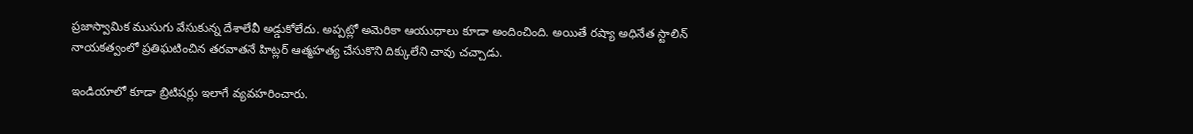ప్రజాస్వామిక ముసుగు వేసుకున్న దేశాలేవీ అడ్డుకోలేదు. అప్పట్లో అమెరికా ఆయుధాలు కూడా అందించింది. అయితే రష్యా అధినేత స్టాలిన్‌ నాయకత్వంలో ప్రతిఘటించిన తరవాతనే హిట్లర్‌ ఆత్మహత్య చేసుకొని దిక్కులేని చావు చచ్చాడు.

ఇండియాలో కూడా బ్రిటిషర్లు ఇలాగే వ్యవహరించారు.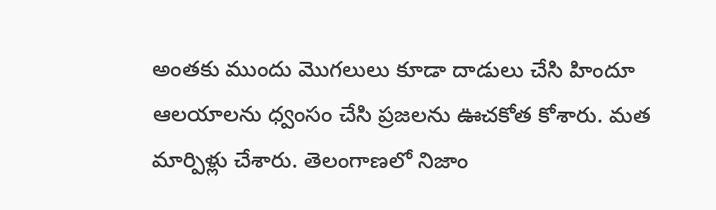అంతకు ముందు మొగలులు కూడా దాడులు చేసి హిందూ ఆలయాలను ధ్వంసం చేసి ప్రజలను ఊచకోత కోశారు. మత మార్పిళ్లు చేశారు. తెలంగాణలో నిజాం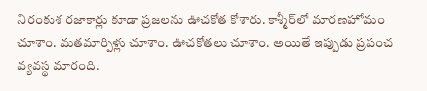నిరంకుశ రజాకార్లు కూడా ప్రజలను ఊచకోత కోశారు. కాశ్మీర్‌లో మారణహోమం చూశాం. మతమార్పిళ్లు చూశాం. ఊచకోతలు చూశాం. అయితే ఇప్పుడు ప్రపంచ వ్యవస్థ మారంది.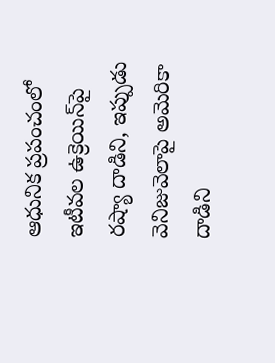ఆధునిక ప్రపంచంలో ఇటీవల ఉక్రెయిన్‌పై రష్యా దాడిని, ఇప్పుడు వెనిజువెలాపై అమెరికా దాడిని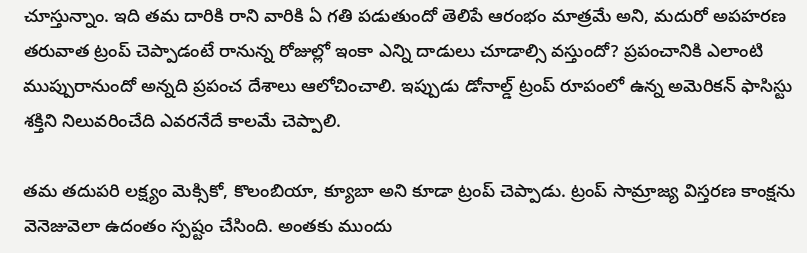చూస్తున్నాం. ఇది తమ దారికి రాని వారికి ఏ గతి పడుతుందో తెలిపే ఆరంభం మాత్రమే అని, మదురో అపహరణ తరువాత ట్రంప్‌ చెప్పాడంటే రానున్న రోజుల్లో ఇంకా ఎన్ని దాడులు చూడాల్సి వస్తుందో? ప్రపంచానికి ఎలాంటి ముప్పురానుందో అన్నది ప్రపంచ దేశాలు ఆలోచించాలి. ఇప్పుడు డోనాల్డ్‌ ట్రంప్‌ రూపంలో ఉన్న అమెరికన్‌ ఫాసిస్టు శక్తిని నిలువరించేది ఎవరనేదే కాలమే చెప్పాలి.

తమ తదుపరి లక్ష్యం మెక్సికో, కొలంబియా, క్యూబా అని కూడా ట్రంప్‌ చెప్పాడు. ట్రంప్‌ సామ్రాజ్య విస్తరణ కాంక్షను వెనెజువెలా ఉదంతం స్పష్టం చేసింది. అంతకు ముందు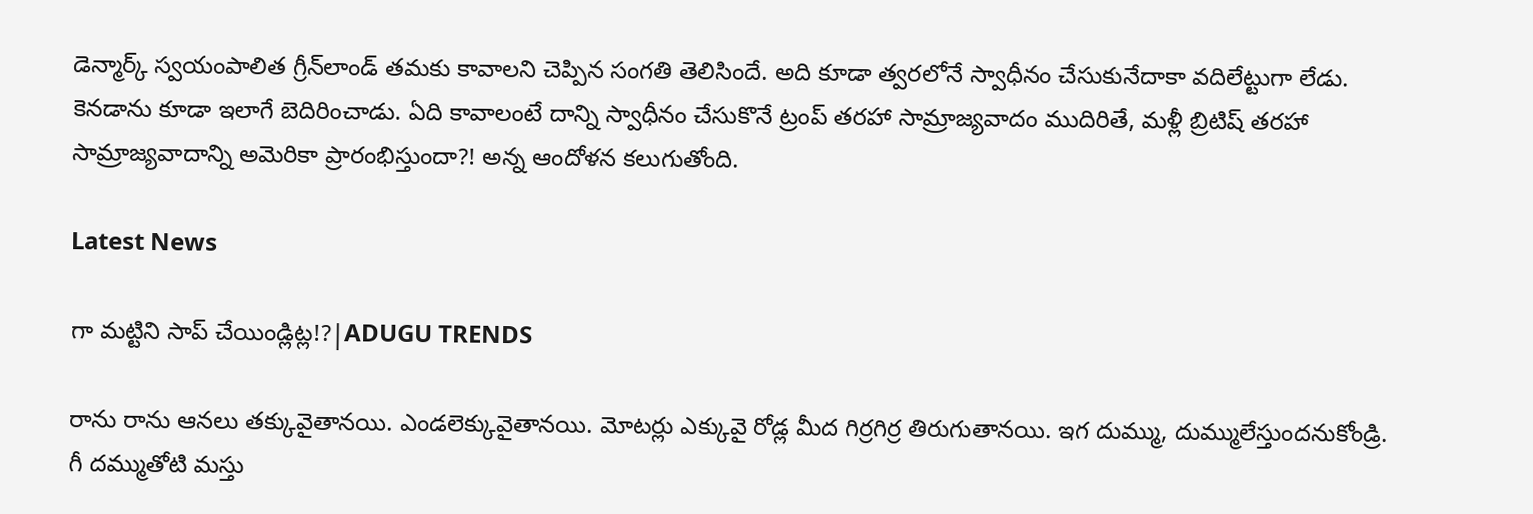డెన్మార్క్‌ స్వయంపాలిత గ్రీన్‌లాండ్‌ తమకు కావాలని చెప్పిన సంగతి తెలిసిందే. అది కూడా త్వరలోనే స్వాధీనం చేసుకునేదాకా వదిలేట్టుగా లేడు. కెనడాను కూడా ఇలాగే బెదిరించాడు. ఏది కావాలంటే దాన్ని స్వాధీనం చేసుకొనే ట్రంప్‌ తరహా సామ్రాజ్యవాదం ముదిరితే, మళ్లీ బ్రిటిష్‌ తరహా సామ్రాజ్యవాదాన్ని అమెరికా ప్రారంభిస్తుందా?! అన్న ఆందోళన కలుగుతోంది.

Latest News

గా మట్టిని సాప్ చేయిండ్లిట్ల!?|ADUGU TRENDS

రాను రాను ఆనలు తక్కువైతానయి. ఎండలెక్కువైతానయి. మోటర్లు ఎక్కువై రోడ్ల మీద గిర్రగిర్ర తిరుగుతానయి. ఇగ దుమ్ము, దుమ్ములేస్తుందనుకోండ్రి. గీ దమ్ముతోటి మస్తు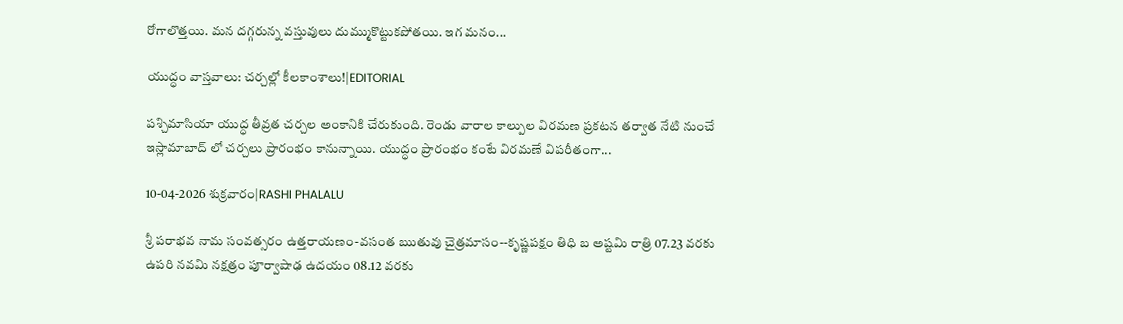రోగాలొత్తయి. మన దగ్గరున్న వస్తువులు దుమ్ముకొట్టుకపోతయి. ఇగ మనం...

యుద్ధం వాస్తవాలు: చర్చల్లో కీలకాంశాలు!|EDITORIAL

పశ్చిమాసియా యుద్ధ తీవ్రత చర్చల అంకానికి చేరుకుంది. రెండు వారాల కాల్పుల విరమణ ప్రకటన తర్వాత నేటి నుంచే ఇస్లామాబాద్ లో చర్చలు ప్రారంభం కానున్నాయి. యుద్ధం ప్రారంభం కంటే విరమణే విపరీతంగా...

10-04-2026 శుక్రవారం|RASHI PHALALU

శ్రీ పరాభవ నామ సంవత్సరం ఉత్తరాయణం-వసంత ఋతువు చైత్రమాసం--కృష్ణపక్షం తిధి బ అష్టమి రాత్రి 07.23 వరకు ఉపరి నవమి నక్షత్రం పూర్వాషాఢ ఉదయం 08.12 వరకు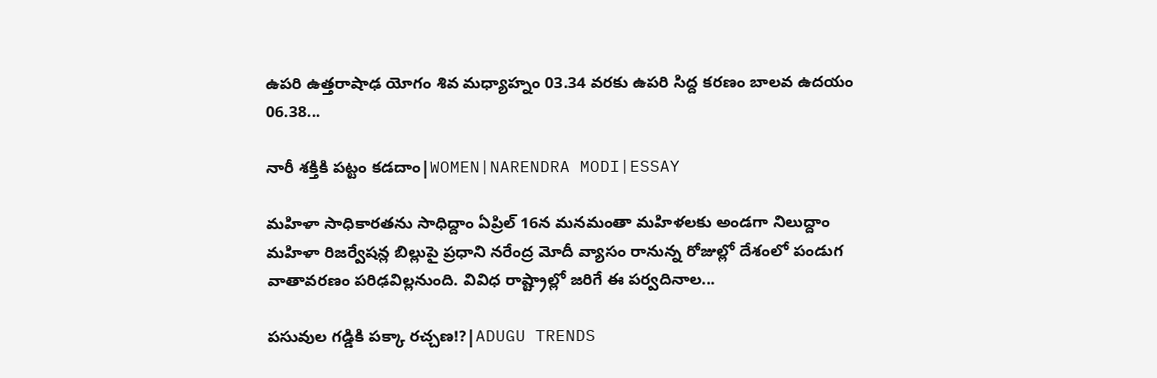ఉపరి ఉత్తరాషాఢ యోగం శివ మధ్యాహ్నం 03.34 వరకు ఉపరి సిద్ద కరణం బాలవ ఉదయం 06.38...

నారీ శక్తికి పట్టం కడదాం|WOMEN|NARENDRA MODI|ESSAY

మహిళా సాధికారతను సాధిద్దాం ఏప్రిల్ 16న మనమంతా మహిళలకు అండగా నిలుద్దాం మహిళా రిజర్వేషన్ల బిల్లుపై ప్రధాని నరేంద్ర మోదీ వ్యాసం రానున్న రోజుల్లో దేశంలో పండుగ వాతావరణం పరిఢవిల్లనుంది. వివిధ రాష్ట్రాల్లో జరిగే ఈ పర్వదినాల...

పసువుల గడ్డికి పక్కా రచ్చణ!?|ADUGU TRENDS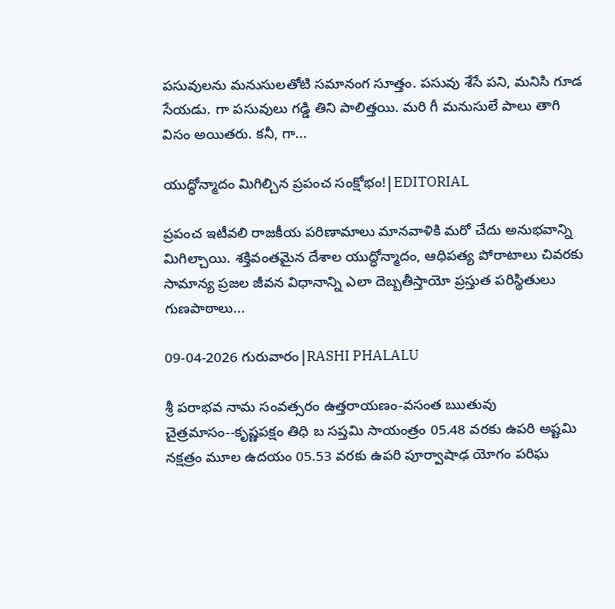పసువులను మనుసులతోటి సమానంగ సూత్తం. పసువు శేసే పని, మనిసి గూడ సేయడు. గా పసువులు గడ్డి తిని పాలిత్తయి. మరి గీ మనుసులే పాలు తాగి విసం అయితరు. కనీ, గా...

యుద్ధోన్మాదం మిగిల్చిన ప్రపంచ సంక్షోభం!|EDITORIAL

ప్రపంచ ఇటీవలి రాజకీయ పరిణామాలు మానవాళికి మరో చేదు అనుభవాన్ని మిగిల్చాయి. శక్తివంతమైన దేశాల యుద్ధోన్మాదం, ఆధిపత్య పోరాటాలు చివరకు సామాన్య ప్రజల జీవన విధానాన్ని ఎలా దెబ్బతీస్తాయో ప్రస్తుత పరిస్థితులు గుణపాఠాలు...

09-04-2026 గురువారం|RASHI PHALALU

శ్రీ పరాభవ నామ సంవత్సరం ఉత్తరాయణం-వసంత ఋతువు చైత్రమాసం--కృష్ణపక్షం తిధి బ సప్తమి సాయంత్రం 05.48 వరకు ఉపరి అష్టమి నక్షత్రం మూల ఉదయం 05.53 వరకు ఉపరి పూర్వాషాఢ యోగం పరిఘ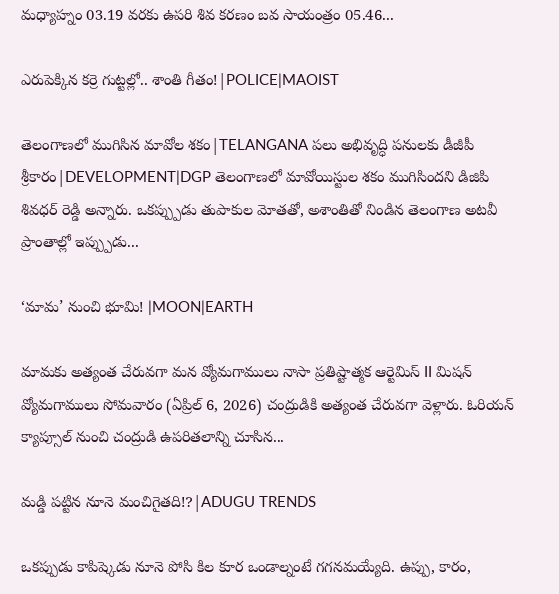మధ్యాహ్నం 03.19 వరకు ఉపరి శివ కరణం బవ సాయంత్రం 05.46...

ఎరుపెక్కిన కర్రె గుట్టల్లో.. శాంతి గీతం!|POLICE|MAOIST

తెలంగాణలో ముగిసిన మావోల శకం|TELANGANA పలు అభివృద్ధి పనులకు డీజీపీ శ్రీకారం|DEVELOPMENT|DGP తెలంగాణలో మావోయిస్టుల శకం ముగిసిందని డిజిపి శివధర్ రెడ్డి అన్నారు. ఒకప్ప్పుడు తుపాకుల మోతతో, అశాంతితో నిండిన తెలంగాణ అటవీ ప్రాంతాల్లో ఇప్ప్పుడు...

‘మామ’ నుంచి భూమి! |MOON|EARTH

మామకు అత్యంత చేరువగా మన వ్యోమగాములు నాసా ప్రతిష్టాత్మక ఆర్టెమిస్ II మిషన్ వ్యోమగాములు సోమవారం (ఏప్రిల్ 6, 2026) చంద్రుడికి అత్యంత చేరువగా వెళ్లారు. ఓరియన్ క్యాప్సూల్ నుంచి చంద్రుడి ఉపరితలాన్ని చూసిన...

మడ్డి పట్టిన నూనె మంచిగైతది!?|ADUGU TRENDS

ఒకప్పుడు కాపిష్కెడు నూనె పోసి కిల కూర ఒండాల్నంటే గగనమయ్యేది. ఉప్పు, కారం,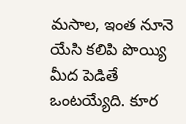మసాల, ఇంత నూనె యేసి కలిపి పొయ్యి మీద పెడితే ఒంటయ్యేది. కూర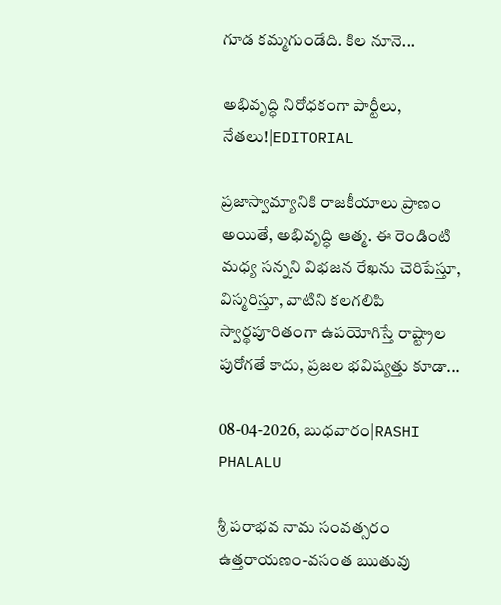గూడ కమ్మగుండేది. కిల నూనె...

అభివృద్ధి నిరోధకంగా పార్టీలు, నేతలు!|EDITORIAL

ప్రజాస్వామ్యానికి రాజకీయాలు ప్రాణం అయితే, అభివృద్ధి ఆత్మ. ఈ రెండింటి మధ్య సన్నని విభజన రేఖను చెరిపేస్తూ, విస్మరిస్తూ, వాటిని కలగలిపి స్వార్థపూరితంగా ఉపయోగిస్తే రాష్ట్రాల పురోగతే కాదు, ప్రజల భవిష్యత్తు కూడా...

08-04-2026, బుధవారం|RASHI PHALALU

శ్రీ పరాభవ నామ సంవత్సరం ఉత్తరాయణం-వసంత ఋతువు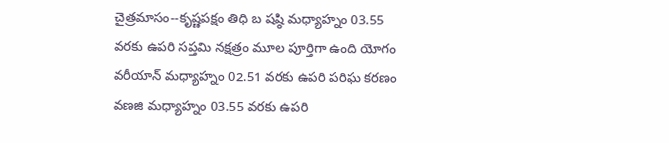చైత్రమాసం--కృష్ణపక్షం తిధి బ షష్ఠి మధ్యాహ్నం 03.55 వరకు ఉపరి సప్తమి నక్షత్రం మూల పూర్తిగా ఉంది యోగం వరీయాన్ మధ్యాహ్నం 02.51 వరకు ఉపరి పరిఘ కరణం వణజి మధ్యాహ్నం 03.55 వరకు ఉపరి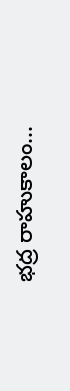భద్ర రాహుకాలం...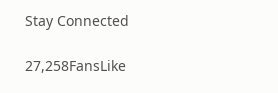Stay Connected

27,258FansLike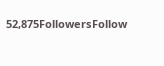52,875FollowersFollow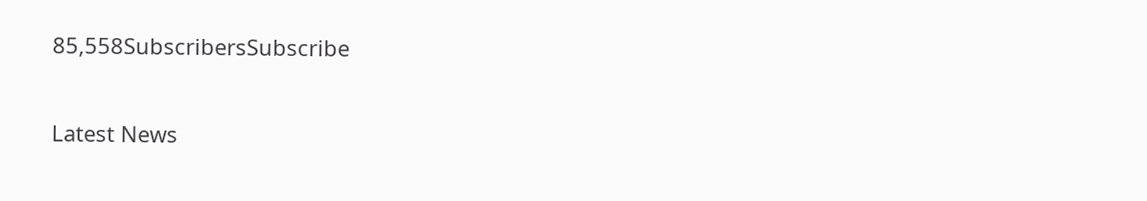85,558SubscribersSubscribe

Latest News